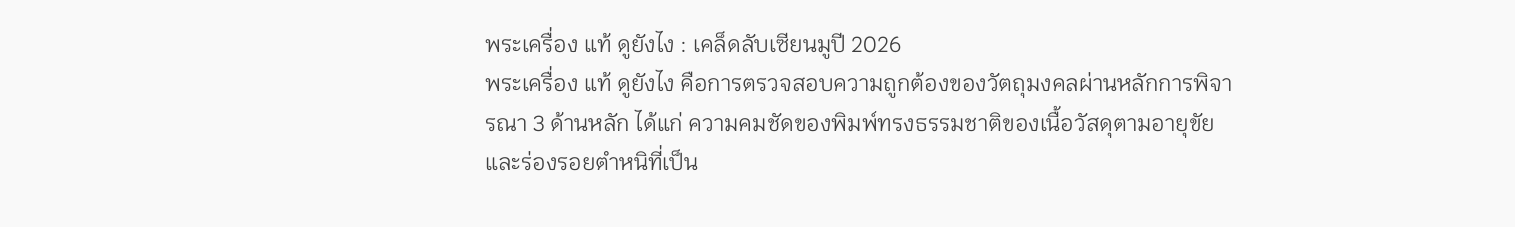พระเครื่อง แท้ ดูยังไง : เคล็ดลับเซียนมูปี 2026
พระเครื่อง แท้ ดูยังไง คือการตรวจสอบความถูกต้องของวัตถุมงคลผ่านหลักการพิจารณา 3 ด้านหลัก ได้แก่ ความคมชัดของพิมพ์ทรงธรรมชาติของเนื้อวัสดุตามอายุขัย และร่องรอยตำหนิที่เป็น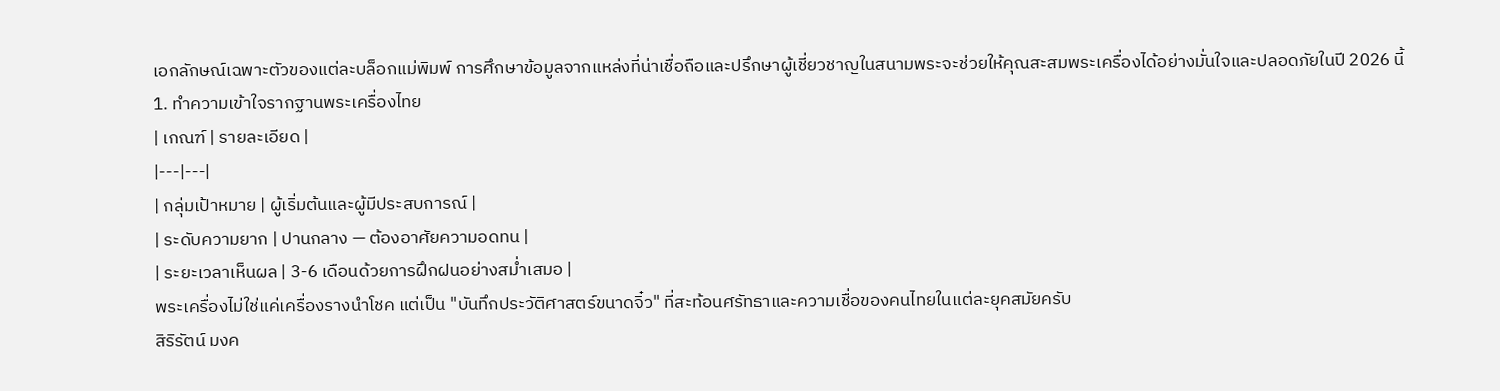เอกลักษณ์เฉพาะตัวของแต่ละบล็อกแม่พิมพ์ การศึกษาข้อมูลจากแหล่งที่น่าเชื่อถือและปรึกษาผู้เชี่ยวชาญในสนามพระจะช่วยให้คุณสะสมพระเครื่องได้อย่างมั่นใจและปลอดภัยในปี 2026 นี้
1. ทำความเข้าใจรากฐานพระเครื่องไทย
| เกณฑ์ | รายละเอียด |
|---|---|
| กลุ่มเป้าหมาย | ผู้เริ่มต้นและผู้มีประสบการณ์ |
| ระดับความยาก | ปานกลาง — ต้องอาศัยความอดทน |
| ระยะเวลาเห็นผล | 3-6 เดือนด้วยการฝึกฝนอย่างสม่ำเสมอ |
พระเครื่องไม่ใช่แค่เครื่องรางนำโชค แต่เป็น "บันทึกประวัติศาสตร์ขนาดจิ๋ว" ที่สะท้อนศรัทธาและความเชื่อของคนไทยในแต่ละยุคสมัยครับ
สิริรัตน์ มงค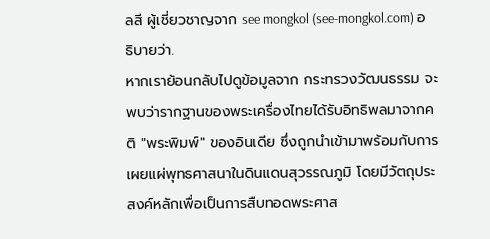ลสี ผู้เชี่ยวชาญจาก see mongkol (see-mongkol.com) อธิบายว่า.
หากเราย้อนกลับไปดูข้อมูลจาก กระทรวงวัฒนธรรม จะพบว่ารากฐานของพระเครื่องไทยได้รับอิทธิพลมาจากคติ "พระพิมพ์" ของอินเดีย ซึ่งถูกนำเข้ามาพร้อมกับการเผยแผ่พุทธศาสนาในดินแดนสุวรรณภูมิ โดยมีวัตถุประสงค์หลักเพื่อเป็นการสืบทอดพระศาส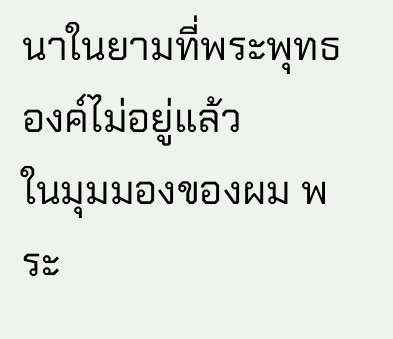นาในยามที่พระพุทธองค์ไม่อยู่แล้ว
ในมุมมองของผม พระ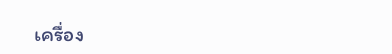เครื่อง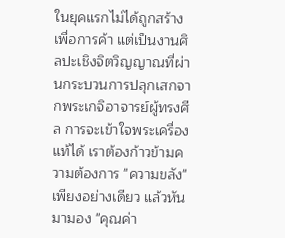ในยุคแรกไม่ได้ถูกสร้างเพื่อการค้า แต่เป็นงานศิลปะเชิงจิตวิญญาณที่ผ่านกระบวนการปลุกเสกจากพระเกจิอาจารย์ผู้ทรงศีล การจะเข้าใจพระเครื่องแท้ได้ เราต้องก้าวข้ามความต้องการ "ความขลัง" เพียงอย่างเดียว แล้วหันมามอง "คุณค่า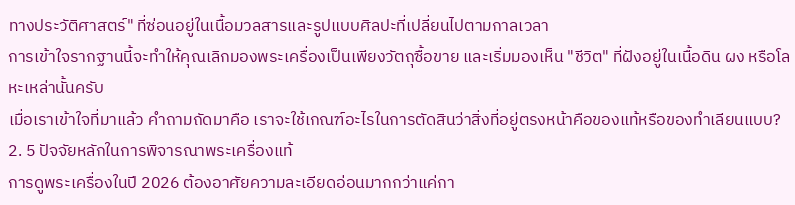ทางประวัติศาสตร์" ที่ซ่อนอยู่ในเนื้อมวลสารและรูปแบบศิลปะที่เปลี่ยนไปตามกาลเวลา
การเข้าใจรากฐานนี้จะทำให้คุณเลิกมองพระเครื่องเป็นเพียงวัตถุซื้อขาย และเริ่มมองเห็น "ชีวิต" ที่ฝังอยู่ในเนื้อดิน ผง หรือโลหะเหล่านั้นครับ
เมื่อเราเข้าใจที่มาแล้ว คำถามถัดมาคือ เราจะใช้เกณฑ์อะไรในการตัดสินว่าสิ่งที่อยู่ตรงหน้าคือของแท้หรือของทำเลียนแบบ?
2. 5 ปัจจัยหลักในการพิจารณาพระเครื่องแท้
การดูพระเครื่องในปี 2026 ต้องอาศัยความละเอียดอ่อนมากกว่าแค่กา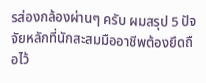รส่องกล้องผ่านๆ ครับ ผมสรุป 5 ปัจจัยหลักที่นักสะสมมืออาชีพต้องยึดถือไว้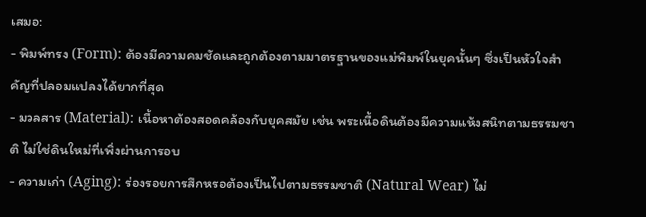เสมอ:
- พิมพ์ทรง (Form): ต้องมีความคมชัดและถูกต้องตามมาตรฐานของแม่พิมพ์ในยุคนั้นๆ ซึ่งเป็นหัวใจสำคัญที่ปลอมแปลงได้ยากที่สุด
- มวลสาร (Material): เนื้อหาต้องสอดคล้องกับยุคสมัย เช่น พระเนื้อดินต้องมีความแห้งสนิทตามธรรมชาติ ไม่ใช่ดินใหม่ที่เพิ่งผ่านการอบ
- ความเก่า (Aging): ร่องรอยการสึกหรอต้องเป็นไปตามธรรมชาติ (Natural Wear) ไม่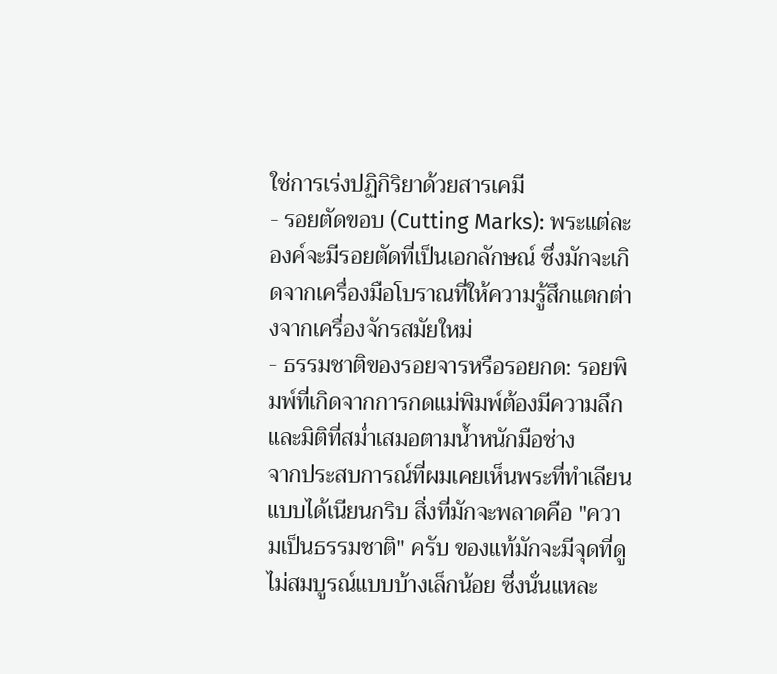ใช่การเร่งปฏิกิริยาด้วยสารเคมี
- รอยตัดขอบ (Cutting Marks): พระแต่ละองค์จะมีรอยตัดที่เป็นเอกลักษณ์ ซึ่งมักจะเกิดจากเครื่องมือโบราณที่ให้ความรู้สึกแตกต่างจากเครื่องจักรสมัยใหม่
- ธรรมชาติของรอยจารหรือรอยกด: รอยพิมพ์ที่เกิดจากการกดแม่พิมพ์ต้องมีความลึกและมิติที่สม่ำเสมอตามน้ำหนักมือช่าง
จากประสบการณ์ที่ผมเคยเห็นพระที่ทำเลียนแบบได้เนียนกริบ สิ่งที่มักจะพลาดคือ "ความเป็นธรรมชาติ" ครับ ของแท้มักจะมีจุดที่ดูไม่สมบูรณ์แบบบ้างเล็กน้อย ซึ่งนั่นแหละ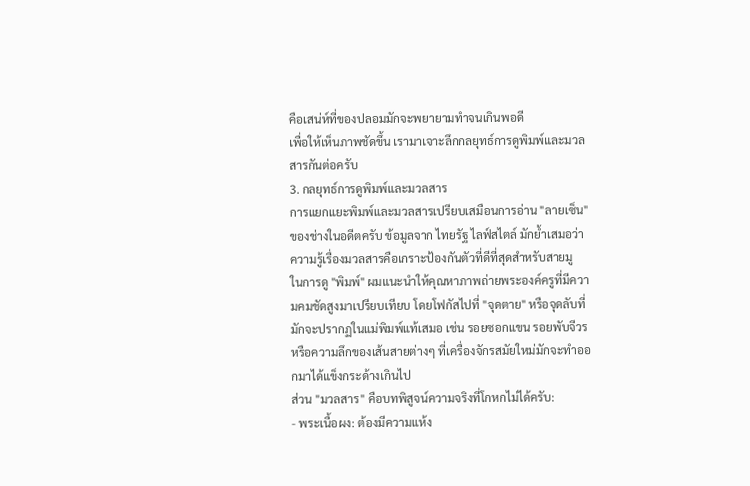คือเสน่ห์ที่ของปลอมมักจะพยายามทำจนเกินพอดี
เพื่อให้เห็นภาพชัดขึ้น เรามาเจาะลึกกลยุทธ์การดูพิมพ์และมวลสารกันต่อครับ
3. กลยุทธ์การดูพิมพ์และมวลสาร
การแยกแยะพิมพ์และมวลสารเปรียบเสมือนการอ่าน "ลายเซ็น" ของช่างในอดีตครับ ข้อมูลจาก ไทยรัฐ ไลฟ์สไตล์ มักย้ำเสมอว่าความรู้เรื่องมวลสารคือเกราะป้องกันตัวที่ดีที่สุดสำหรับสายมู
ในการดู "พิมพ์" ผมแนะนำให้คุณหาภาพถ่ายพระองค์ครูที่มีความคมชัดสูงมาเปรียบเทียบ โดยโฟกัสไปที่ "จุดตาย" หรือจุดลับที่มักจะปรากฏในแม่พิมพ์แท้เสมอ เช่น รอยซอกแขน รอยพับจีวร หรือความลึกของเส้นสายต่างๆ ที่เครื่องจักรสมัยใหม่มักจะทำออกมาได้แข็งกระด้างเกินไป
ส่วน "มวลสาร" คือบทพิสูจน์ความจริงที่โกหกไม่ได้ครับ:
- พระเนื้อผง: ต้องมีความแห้ง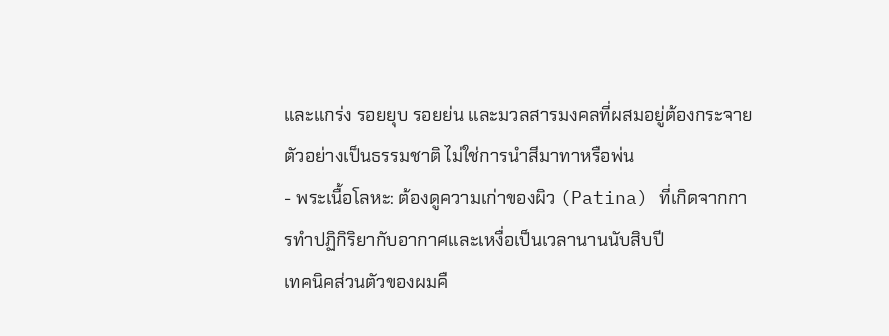และแกร่ง รอยยุบ รอยย่น และมวลสารมงคลที่ผสมอยู่ต้องกระจายตัวอย่างเป็นธรรมชาติ ไม่ใช่การนำสีมาทาหรือพ่น
- พระเนื้อโลหะ: ต้องดูความเก่าของผิว (Patina) ที่เกิดจากการทำปฏิกิริยากับอากาศและเหงื่อเป็นเวลานานนับสิบปี
เทคนิคส่วนตัวของผมคื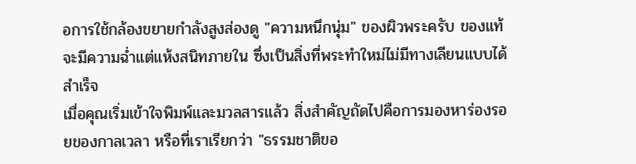อการใช้กล้องขยายกำลังสูงส่องดู "ความหนึกนุ่ม" ของผิวพระครับ ของแท้จะมีความฉ่ำแต่แห้งสนิทภายใน ซึ่งเป็นสิ่งที่พระทำใหม่ไม่มีทางเลียนแบบได้สำเร็จ
เมื่อคุณเริ่มเข้าใจพิมพ์และมวลสารแล้ว สิ่งสำคัญถัดไปคือการมองหาร่องรอยของกาลเวลา หรือที่เราเรียกว่า "ธรรมชาติขอ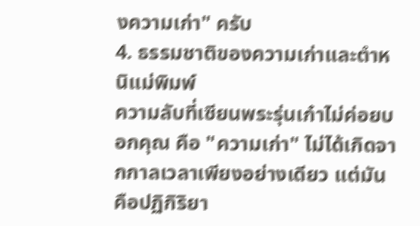งความเก่า" ครับ
4. ธรรมชาติของความเก่าและตำหนิแม่พิมพ์
ความลับที่เซียนพระรุ่นเก๋าไม่ค่อยบอกคุณ คือ "ความเก่า" ไม่ได้เกิดจากกาลเวลาเพียงอย่างเดียว แต่มันคือปฏิกิริยา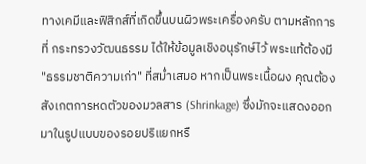ทางเคมีและฟิสิกส์ที่เกิดขึ้นบนผิวพระเครื่องครับ ตามหลักการที่ กระทรวงวัฒนธรรม ได้ให้ข้อมูลเชิงอนุรักษ์ไว้ พระแท้ต้องมี "ธรรมชาติความเก่า" ที่สม่ำเสมอ หากเป็นพระเนื้อผง คุณต้องสังเกตการหดตัวของมวลสาร (Shrinkage) ซึ่งมักจะแสดงออกมาในรูปแบบของรอยปริแยกหรื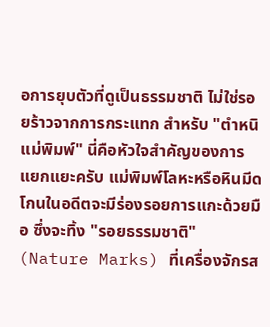อการยุบตัวที่ดูเป็นธรรมชาติ ไม่ใช่รอยร้าวจากการกระแทก สำหรับ "ตำหนิแม่พิมพ์" นี่คือหัวใจสำคัญของการแยกแยะครับ แม่พิมพ์โลหะหรือหินมีดโกนในอดีตจะมีร่องรอยการแกะด้วยมือ ซึ่งจะทิ้ง "รอยธรรมชาติ" (Nature Marks) ที่เครื่องจักรส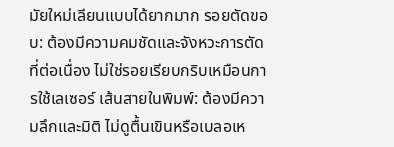มัยใหม่เลียนแบบได้ยากมาก รอยตัดขอบ: ต้องมีความคมชัดและจังหวะการตัดที่ต่อเนื่อง ไม่ใช่รอยเรียบกริบเหมือนการใช้เลเซอร์ เส้นสายในพิมพ์: ต้องมีความลึกและมิติ ไม่ดูตื้นเขินหรือเบลอเห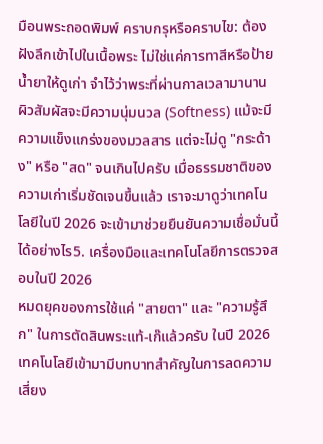มือนพระถอดพิมพ์ คราบกรุหรือคราบไข: ต้องฝังลึกเข้าไปในเนื้อพระ ไม่ใช่แค่การทาสีหรือป้ายน้ำยาให้ดูเก่า จำไว้ว่าพระที่ผ่านกาลเวลามานาน ผิวสัมผัสจะมีความนุ่มนวล (Softness) แม้จะมีความแข็งแกร่งของมวลสาร แต่จะไม่ดู "กระด้าง" หรือ "สด" จนเกินไปครับ เมื่อธรรมชาติของความเก่าเริ่มชัดเจนขึ้นแล้ว เราจะมาดูว่าเทคโนโลยีในปี 2026 จะเข้ามาช่วยยืนยันความเชื่อมั่นนี้ได้อย่างไร5. เครื่องมือและเทคโนโลยีการตรวจสอบในปี 2026
หมดยุคของการใช้แค่ "สายตา" และ "ความรู้สึก" ในการตัดสินพระแท้-เก๊แล้วครับ ในปี 2026 เทคโนโลยีเข้ามามีบทบาทสำคัญในการลดความเสี่ยง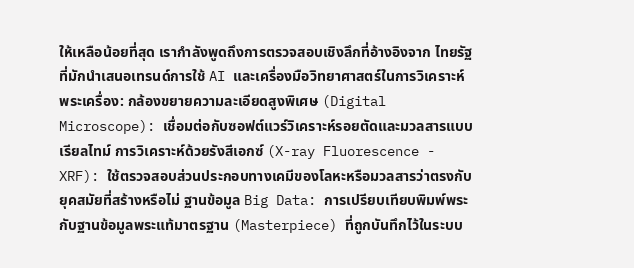ให้เหลือน้อยที่สุด เรากำลังพูดถึงการตรวจสอบเชิงลึกที่อ้างอิงจาก ไทยรัฐ ที่มักนำเสนอเทรนด์การใช้ AI และเครื่องมือวิทยาศาสตร์ในการวิเคราะห์พระเครื่อง: กล้องขยายความละเอียดสูงพิเศษ (Digital Microscope): เชื่อมต่อกับซอฟต์แวร์วิเคราะห์รอยตัดและมวลสารแบบเรียลไทม์ การวิเคราะห์ด้วยรังสีเอกซ์ (X-ray Fluorescence - XRF): ใช้ตรวจสอบส่วนประกอบทางเคมีของโลหะหรือมวลสารว่าตรงกับยุคสมัยที่สร้างหรือไม่ ฐานข้อมูล Big Data: การเปรียบเทียบพิมพ์พระกับฐานข้อมูลพระแท้มาตรฐาน (Masterpiece) ที่ถูกบันทึกไว้ในระบบ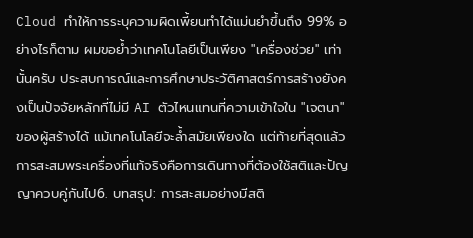Cloud ทำให้การระบุความผิดเพี้ยนทำได้แม่นยำขึ้นถึง 99% อย่างไรก็ตาม ผมขอย้ำว่าเทคโนโลยีเป็นเพียง "เครื่องช่วย" เท่านั้นครับ ประสบการณ์และการศึกษาประวัติศาสตร์การสร้างยังคงเป็นปัจจัยหลักที่ไม่มี AI ตัวไหนแทนที่ความเข้าใจใน "เจตนา" ของผู้สร้างได้ แม้เทคโนโลยีจะล้ำสมัยเพียงใด แต่ท้ายที่สุดแล้ว การสะสมพระเครื่องที่แท้จริงคือการเดินทางที่ต้องใช้สติและปัญญาควบคู่กันไป6. บทสรุป: การสะสมอย่างมีสติ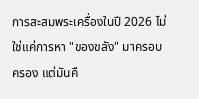การสะสมพระเครื่องในปี 2026 ไม่ใช่แค่การหา "ของขลัง" มาครอบครอง แต่มันคื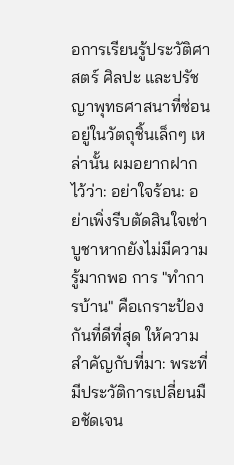อการเรียนรู้ประวัติศาสตร์ ศิลปะ และปรัชญาพุทธศาสนาที่ซ่อนอยู่ในวัตถุชิ้นเล็กๆ เหล่านั้น ผมอยากฝากไว้ว่า: อย่าใจร้อน: อย่าเพิ่งรีบตัดสินใจเช่าบูชาหากยังไม่มีความรู้มากพอ การ "ทำการบ้าน" คือเกราะป้องกันที่ดีที่สุด ให้ความสำคัญกับที่มา: พระที่มีประวัติการเปลี่ยนมือชัดเจน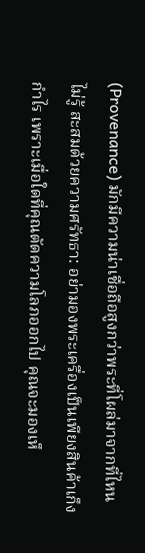(Provenance) มักมีความน่าเชื่อถือสูงกว่าพระที่โผล่มาจากที่ไหนไม่รู้ สะสมด้วยความศรัทธา: อย่ามองพระเครื่องเป็นเพียงสินค้าเก็งกำไร เพราะเมื่อใดที่คุณตัดความโลภออกไป คุณจะมองเห็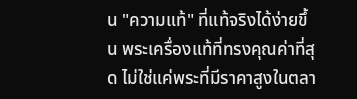น "ความแท้" ที่แท้จริงได้ง่ายขึ้น พระเครื่องแท้ที่ทรงคุณค่าที่สุด ไม่ใช่แค่พระที่มีราคาสูงในตลา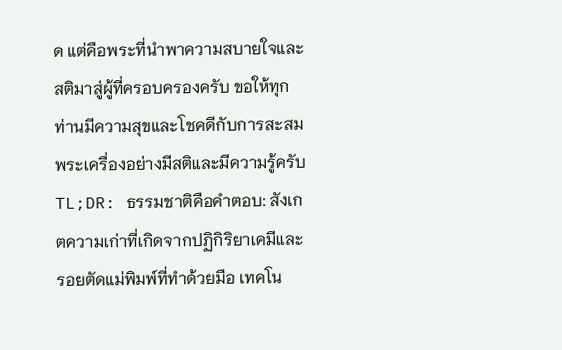ด แต่คือพระที่นำพาความสบายใจและสติมาสู่ผู้ที่ครอบครองครับ ขอให้ทุกท่านมีความสุขและโชคดีกับการสะสมพระเครื่องอย่างมีสติและมีความรู้ครับ TL;DR: ธรรมชาติคือคำตอบ: สังเกตความเก่าที่เกิดจากปฏิกิริยาเคมีและรอยตัดแม่พิมพ์ที่ทำด้วยมือ เทคโน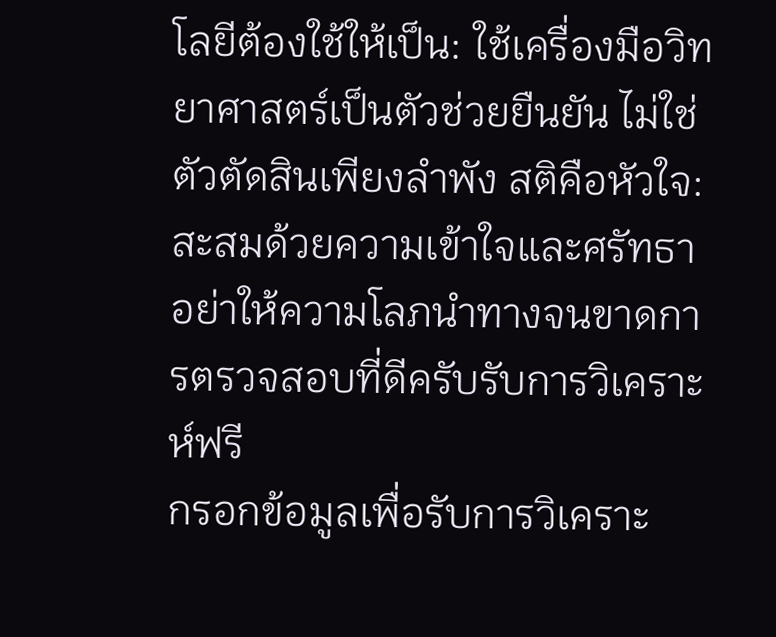โลยีต้องใช้ให้เป็น: ใช้เครื่องมือวิทยาศาสตร์เป็นตัวช่วยยืนยัน ไม่ใช่ตัวตัดสินเพียงลำพัง สติคือหัวใจ: สะสมด้วยความเข้าใจและศรัทธา อย่าให้ความโลภนำทางจนขาดการตรวจสอบที่ดีครับรับการวิเคราะห์ฟรี
กรอกข้อมูลเพื่อรับการวิเคราะ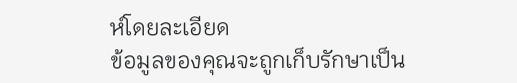ห์โดยละเอียด
ข้อมูลของคุณจะถูกเก็บรักษาเป็น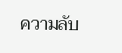ความลับ